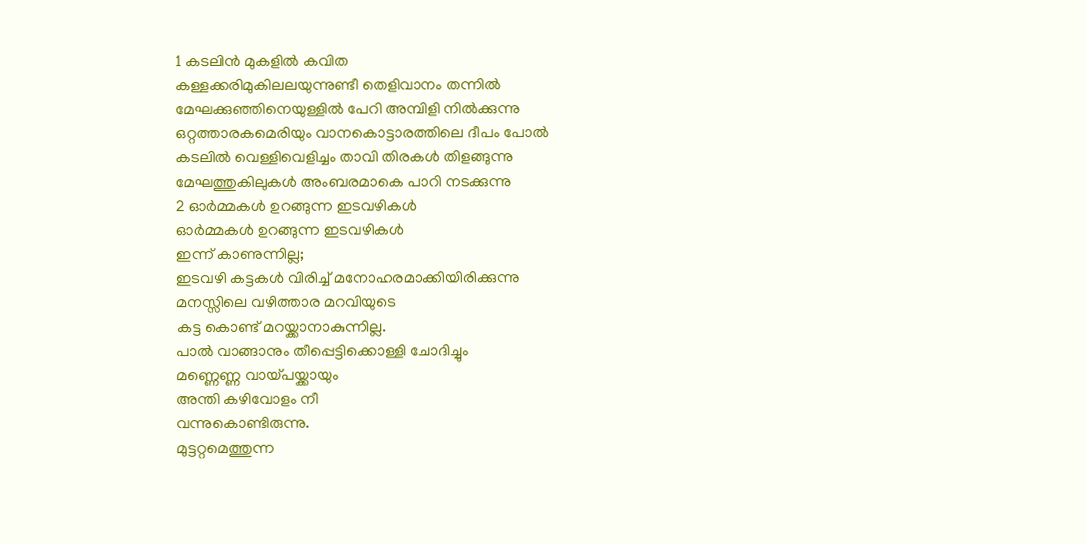1 കടലിൻ മുകളിൽ കവിത
കള്ളക്കരിമുകിലലയുന്നുണ്ടീ തെളിവാനം തന്നിൽ
മേഘക്കുഞ്ഞിനെയുള്ളിൽ പേറി അമ്പിളി നിൽക്കുന്നു
ഒറ്റത്താരകമെരിയും വാനകൊട്ടാരത്തിലെ ദീപം പോൽ
കടലിൽ വെള്ളിവെളിച്ചം താവി തിരകൾ തിളങ്ങുന്നു
മേഘത്തുകിലുകൾ അംബരമാകെ പാറി നടക്കുന്നു
2 ഓർമ്മകൾ ഉറങ്ങുന്ന ഇടവഴികൾ
ഓർമ്മകൾ ഉറങ്ങുന്ന ഇടവഴികൾ
ഇന്ന് കാണുന്നില്ല;
ഇടവഴി കട്ടകൾ വിരിച്ച് മനോഹരമാക്കിയിരിക്കുന്നു
മനസ്സിലെ വഴിത്താര മറവിയുടെ
കട്ട കൊണ്ട് മറയ്ക്കാനാകുന്നില്ല.
പാൽ വാങ്ങാനും തീപ്പെട്ടിക്കൊള്ളി ചോദിച്ചും
മണ്ണെണ്ണ വായ്പയ്ക്കായും
അന്തി കഴിവോളം നീ
വന്നുകൊണ്ടിരുന്നു.
മുട്ടറ്റമെത്തുന്ന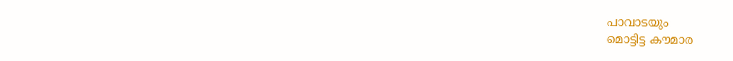പാവാടയും
മൊട്ടിട്ട കൗമാര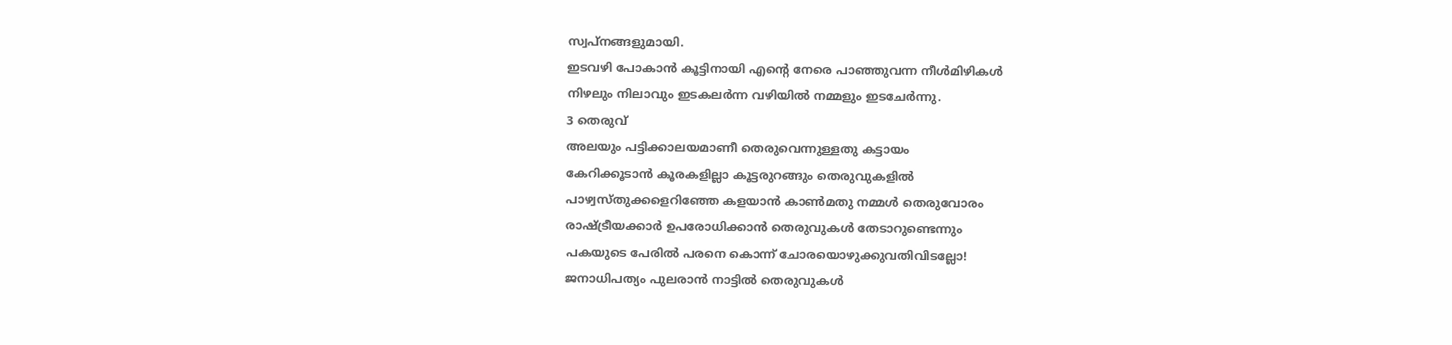സ്വപ്നങ്ങളുമായി.
ഇടവഴി പോകാൻ കൂട്ടിനായി എൻ്റെ നേരെ പാഞ്ഞുവന്ന നീൾമിഴികൾ
നിഴലും നിലാവും ഇടകലർന്ന വഴിയിൽ നമ്മളും ഇടചേർന്നു.
3 തെരുവ്
അലയും പട്ടിക്കാലയമാണീ തെരുവെന്നുള്ളതു കട്ടായം
കേറിക്കൂടാൻ കൂരകളില്ലാ കൂട്ടരുറങ്ങും തെരുവുകളിൽ
പാഴ്വസ്തുക്കളെറിഞ്ഞേ കളയാൻ കാൺമതു നമ്മൾ തെരുവോരം
രാഷ്ട്രീയക്കാർ ഉപരോധിക്കാൻ തെരുവുകൾ തേടാറുണ്ടെന്നും
പകയുടെ പേരിൽ പരനെ കൊന്ന് ചോരയൊഴുക്കുവതിവിടല്ലോ!
ജനാധിപത്യം പുലരാൻ നാട്ടിൽ തെരുവുകൾ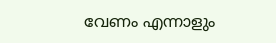വേണം എന്നാളും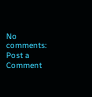No comments:
Post a Comment